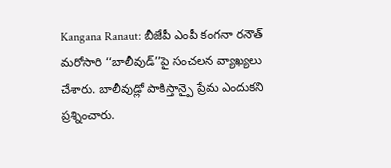Kangana Ranaut: బీజేపీ ఎంపీ కంగనా రనౌత్ మరోసారి ‘‘బాలీవుడ్’’పై సంచలన వ్యాఖ్యలు చేశారు. బాలీవుడ్లో పాకిస్తాన్పై ప్రేమ ఎందుకని ప్రశ్నించారు.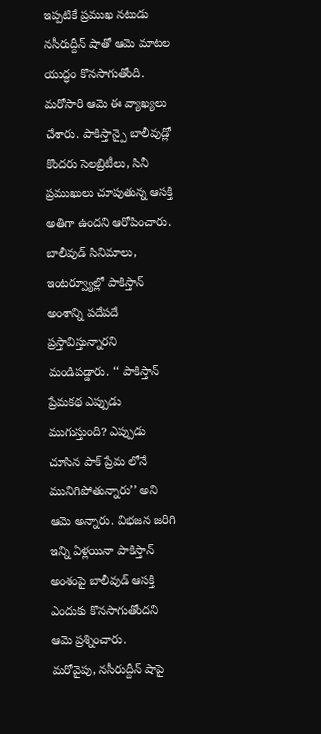ఇప్పటికే ప్రముఖ నటుడు నసీరుద్దీన్ షాతో ఆమె మాటల యుద్ధం కొనసాగుతోంది. మరోసారి ఆమె ఈ వ్యాఖ్యలు చేశారు. పాకిస్తాన్పై బాలీవుడ్లో కొందరు సెలబ్రిటీలు, సినీ ప్రముఖులు చూపుతున్న ఆసక్తి అతిగా ఉందని ఆరోపించారు. బాలీవుడ్ సినిమాలు, ఇంటర్వ్యూల్లో పాకిస్తాన్ అంశాన్ని పదేపదే ప్రస్తావిస్తున్నారని మండిపడ్డారు. ‘‘ పాకిస్తాన్ ప్రేమకథ ఎప్పుడు ముగుస్తుంది? ఎప్పుడు చూసిన పాక్ ప్రేమ లోనే మునిగిపోతున్నారు’’ అని ఆమె అన్నారు. విభజన జరిగి ఇన్ని ఏళ్లయినా పాకిస్తాన్ అంశంపై బాలీవుడ్ ఆసక్తి ఎందుకు కొనసాగుతోందని ఆమె ప్రశ్నించారు.
మరోవైపు, నసీరుద్దీన్ షాపై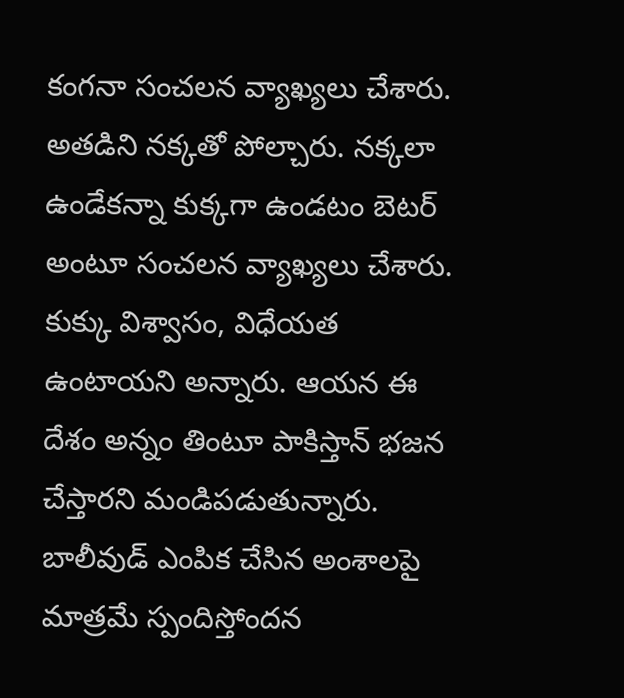కంగనా సంచలన వ్యాఖ్యలు చేశారు. అతడిని నక్కతో పోల్చారు. నక్కలా ఉండేకన్నా కుక్కగా ఉండటం బెటర్ అంటూ సంచలన వ్యాఖ్యలు చేశారు. కుక్కు విశ్వాసం, విధేయత ఉంటాయని అన్నారు. ఆయన ఈ దేశం అన్నం తింటూ పాకిస్తాన్ భజన చేస్తారని మండిపడుతున్నారు. బాలీవుడ్ ఎంపిక చేసిన అంశాలపై మాత్రమే స్పందిస్తోందన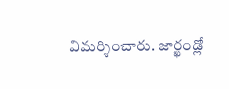విమర్శించారు. జార్ఖండ్లో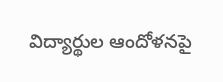విద్యార్థుల ఆందోళనపై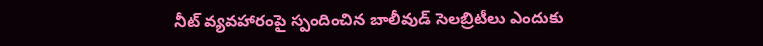నీట్ వ్యవహారంపై స్పందించిన బాలీవుడ్ సెలబ్రిటీలు ఎందుకు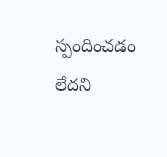స్పందించడం లేదని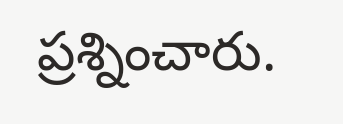ప్రశ్నించారు.